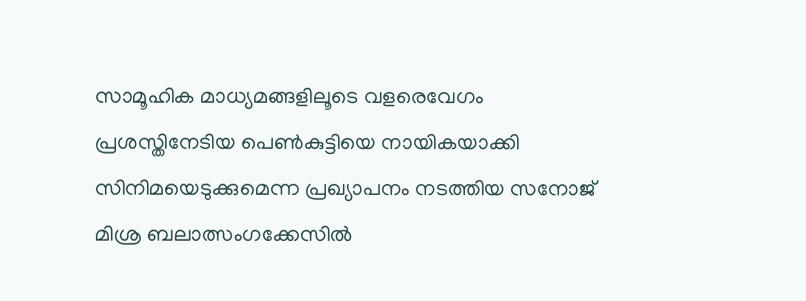സാമൂഹിക മാധ്യമങ്ങളിലൂടെ വളരെവേഗം പ്രശസ്തിനേടിയ പെൺകുട്ടിയെ നായികയാക്കി സിനിമയെടുക്കുമെന്ന പ്രഖ്യാപനം നടത്തിയ സനോജ് മിശ്ര ബലാത്സംഗക്കേസിൽ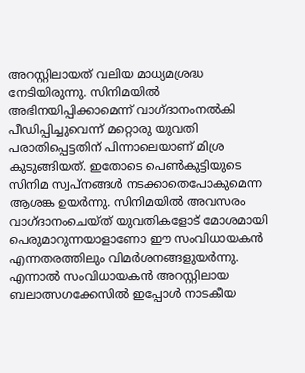അറസ്റ്റിലായത് വലിയ മാധ്യമശ്രദ്ധ നേടിയിരുന്നു. സിനിമയിൽ അഭിനയിപ്പിക്കാമെന്ന് വാഗ്ദാനംനൽകി പീഡിപ്പിച്ചുവെന്ന് മറ്റൊരു യുവതി പരാതിപ്പെട്ടതിന് പിന്നാലെയാണ് മിശ്ര കുടുങ്ങിയത്. ഇതോടെ പെൺകുട്ടിയുടെ സിനിമ സ്വപ്‌നങ്ങൾ നടക്കാതെപോകുമെന്ന ആശങ്ക ഉയർന്നു. സിനിമയിൽ അവസരം വാഗ്ദാനംചെയ്ത് യുവതികളോട് മോശമായി പെരുമാറുന്നയാളാണോ ഈ സംവിധായകൻ എന്നതരത്തിലും വിമർശനങ്ങളുയർന്നു. എന്നാൽ സംവിധായകൻ അറസ്റ്റിലായ ബലാത്സഗക്കേസിൽ ഇപ്പോൾ നാടകീയ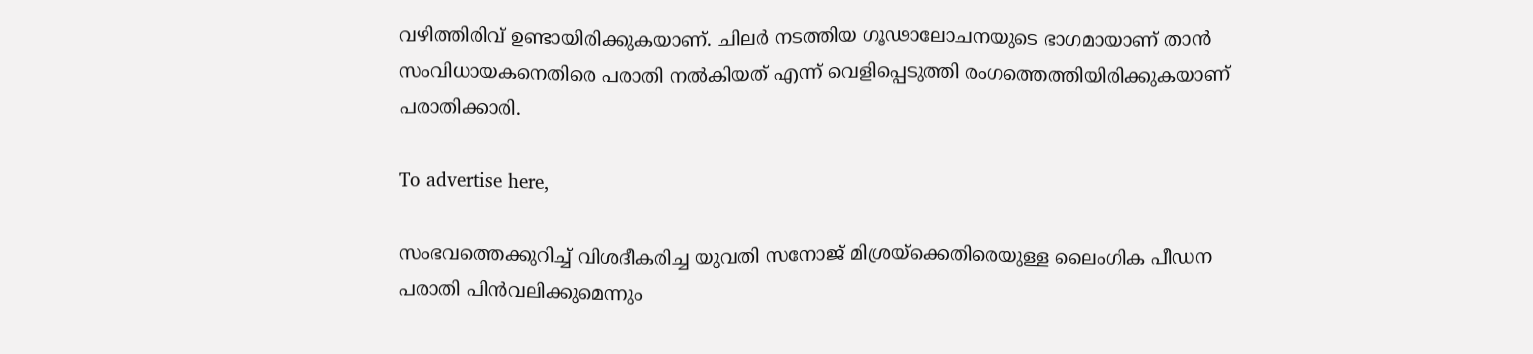വഴിത്തിരിവ് ഉണ്ടായിരിക്കുകയാണ്. ചിലർ നടത്തിയ ഗൂഢാലോചനയുടെ ഭാഗമായാണ് താൻ സംവിധായകനെതിരെ പരാതി നൽകിയത് എന്ന് വെളിപ്പെടുത്തി രംഗത്തെത്തിയിരിക്കുകയാണ് പരാതിക്കാരി.

To advertise here,

സംഭവത്തെക്കുറിച്ച് വിശദീകരിച്ച യുവതി സനോജ് മിശ്രയ്‌ക്കെതിരെയുള്ള ലൈംഗിക പീഡന പരാതി പിൻവലിക്കുമെന്നും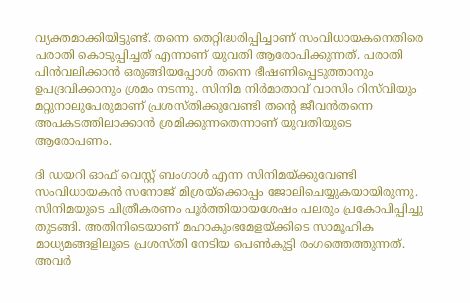വ്യക്തമാക്കിയിട്ടുണ്ട്. തന്നെ തെറ്റിദ്ധരിപ്പിച്ചാണ് സംവിധായകനെതിരെ പരാതി കൊടുപ്പിച്ചത് എന്നാണ് യുവതി ആരോപിക്കുന്നത്. പരാതി പിൻവലിക്കാൻ ഒരുങ്ങിയപ്പോൾ തന്നെ ഭീഷണിപ്പെടുത്താനും ഉപദ്രവിക്കാനും ശ്രമം നടന്നു. സിനിമ നിർമാതാവ് വാസിം റിസ്‌വിയും മറ്റുനാലുപേരുമാണ് പ്രശസ്തിക്കുവേണ്ടി തന്റെ ജീവൻതന്നെ അപകടത്തിലാക്കാൻ ശ്രമിക്കുന്നതെന്നാണ് യുവതിയുടെ ആരോപണം.

ദി ഡയറി ഓഫ് വെസ്റ്റ് ബംഗാൾ എന്ന സിനിമയ്ക്കുവേണ്ടി സംവിധായകൻ സനോജ് മിശ്രയ്‌ക്കൊപ്പം ജോലിചെയ്യുകയായിരുന്നു. സിനിമയുടെ ചിത്രീകരണം പൂർത്തിയായശേഷം പലരും പ്രകോപിപ്പിച്ചു തുടങ്ങി. അതിനിടെയാണ് മഹാകുംഭമേളയ്ക്കിടെ സാമൂഹിക മാധ്യമങ്ങളിലൂടെ പ്രശസ്തി നേടിയ പെൺകുട്ടി രംഗത്തെത്തുന്നത്. അവർ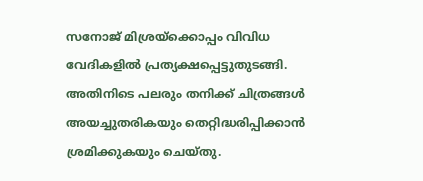സനോജ് മിശ്രയ്‌ക്കൊപ്പം വിവിധ വേദികളിൽ പ്രത്യക്ഷപ്പെട്ടുതുടങ്ങി. അതിനിടെ പലരും തനിക്ക് ചിത്രങ്ങൾ അയച്ചുതരികയും തെറ്റിദ്ധരിപ്പിക്കാൻ ശ്രമിക്കുകയും ചെയ്തു.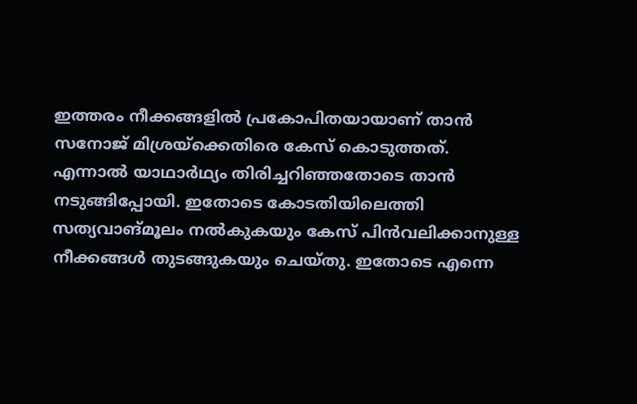ഇത്തരം നീക്കങ്ങളിൽ പ്രകോപിതയായാണ് താൻ സനോജ് മിശ്രയ്‌ക്കെതിരെ കേസ് കൊടുത്തത്. എന്നാൽ യാഥാർഥ്യം തിരിച്ചറിഞ്ഞതോടെ താൻ നടുങ്ങിപ്പോയി. ഇതോടെ കോടതിയിലെത്തി സത്യവാങ്മൂലം നൽകുകയും കേസ് പിൻവലിക്കാനുള്ള നീക്കങ്ങൾ തുടങ്ങുകയും ചെയ്തു. ഇതോടെ എന്നെ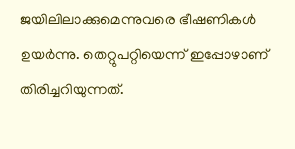ജയിലിലാക്കുമെന്നുവരെ ഭീഷണികൾ ഉയർന്നു. തെറ്റുപറ്റിയെന്ന് ഇപ്പോഴാണ് തിരിച്ചറിയുന്നത്.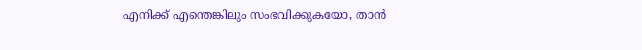എനിക്ക് എന്തെങ്കിലും സംഭവിക്കുകയോ, താൻ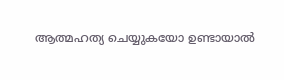ആത്മഹത്യ ചെയ്യുകയോ ഉണ്ടായാൽ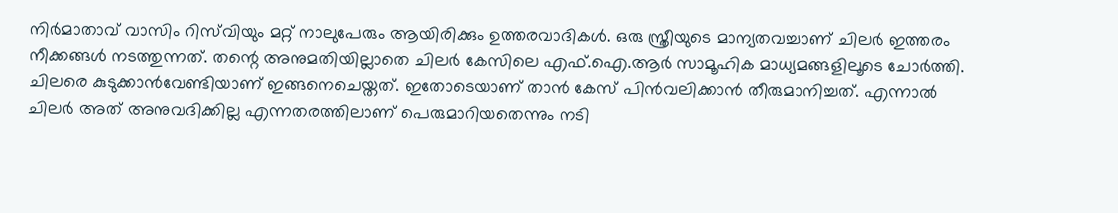നിർമാതാവ് വാസിം റിസ്‌വിയും മറ്റ് നാലുപേരും ആയിരിക്കും ഉത്തരവാദികൾ. ഒരു സ്ത്രീയുടെ മാന്യതവച്ചാണ് ചിലർ ഇത്തരം നീക്കങ്ങൾ നടത്തുന്നത്. തന്റെ അനുമതിയില്ലാതെ ചിലർ കേസിലെ എഫ്.ഐ.ആർ സാമൂഹിക മാധ്യമങ്ങളിലൂടെ ചോർത്തി. ചിലരെ കുടുക്കാൻവേണ്ടിയാണ് ഇങ്ങനെചെയ്തത്. ഇതോടെയാണ് താൻ കേസ് പിൻവലിക്കാൻ തീരുമാനിച്ചത്. എന്നാൽ ചിലർ അത് അനുവദിക്കില്ല എന്നതരത്തിലാണ് പെരുമാറിയതെന്നും നടി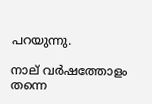പറയുന്നു.

നാല് വർഷത്തോളം തന്നെ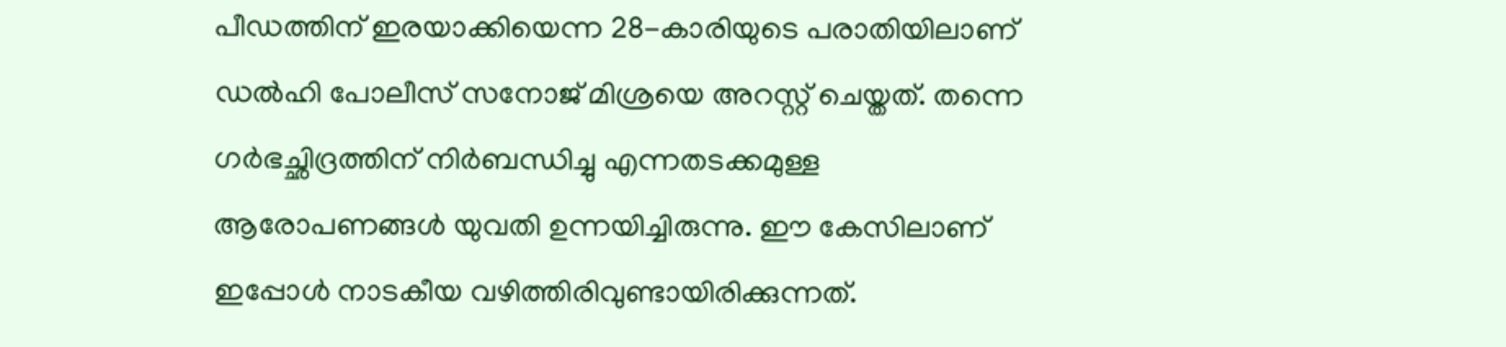പീഡത്തിന് ഇരയാക്കിയെന്ന 28-കാരിയുടെ പരാതിയിലാണ് ഡൽഹി പോലീസ് സനോജ് മിശ്രയെ അറസ്റ്റ് ചെയ്തത്. തന്നെ ഗർഭച്ഛിദ്രത്തിന് നിർബന്ധിച്ചു എന്നതടക്കമുള്ള ആരോപണങ്ങൾ യുവതി ഉന്നയിച്ചിരുന്നു. ഈ കേസിലാണ് ഇപ്പോൾ നാടകീയ വഴിത്തിരിവുണ്ടായിരിക്കുന്നത്.